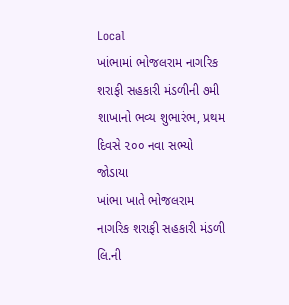Local
ખાંભામાં ભોજલરામ નાગરિક શરાફી સહકારી મંડળીની ૭મી શાખાનો ભવ્ય શુભારંભ, પ્રથમ દિવસે ૨૦૦ નવા સભ્યો જોડાયા
ખાંભા ખાતે ભોજલરામ નાગરિક શરાફી સહકારી મંડળી લિ.ની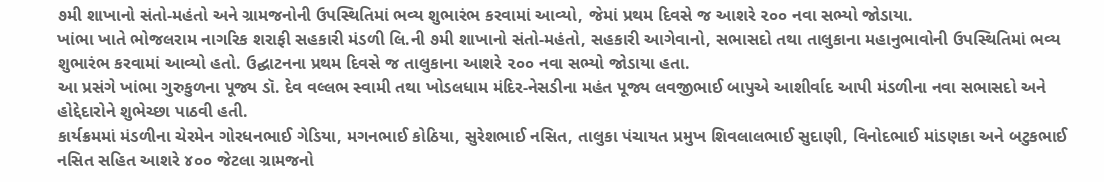૭મી શાખાનો સંતો-મહંતો અને ગ્રામજનોની ઉપસ્થિતિમાં ભવ્ય શુભારંભ કરવામાં આવ્યો, જેમાં પ્રથમ દિવસે જ આશરે ૨૦૦ નવા સભ્યો જોડાયા.
ખાંભા ખાતે ભોજલરામ નાગરિક શરાફી સહકારી મંડળી લિ.ની ૭મી શાખાનો સંતો-મહંતો, સહકારી આગેવાનો, સભાસદો તથા તાલુકાના મહાનુભાવોની ઉપસ્થિતિમાં ભવ્ય શુભારંભ કરવામાં આવ્યો હતો. ઉદ્ઘાટનના પ્રથમ દિવસે જ તાલુકાના આશરે ૨૦૦ નવા સભ્યો જોડાયા હતા.
આ પ્રસંગે ખાંભા ગુરુકુળના પૂજ્ય ડૉ. દેવ વલ્લભ સ્વામી તથા ખોડલધામ મંદિર-નેસડીના મહંત પૂજ્ય લવજીભાઈ બાપુએ આશીર્વાદ આપી મંડળીના નવા સભાસદો અને હોદ્દેદારોને શુભેચ્છા પાઠવી હતી.
કાર્યક્રમમાં મંડળીના ચેરમેન ગોરધનભાઈ ગેડિયા, મગનભાઈ કોઠિયા, સુરેશભાઈ નસિત, તાલુકા પંચાયત પ્રમુખ શિવલાલભાઈ સુદાણી, વિનોદભાઈ માંડણકા અને બટુકભાઈ નસિત સહિત આશરે ૪૦૦ જેટલા ગ્રામજનો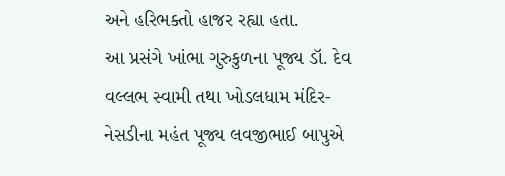અને હરિભક્તો હાજર રહ્યા હતા.
આ પ્રસંગે ખાંભા ગુરુકુળના પૂજ્ય ડૉ. દેવ વલ્લભ સ્વામી તથા ખોડલધામ મંદિર-નેસડીના મહંત પૂજ્ય લવજીભાઈ બાપુએ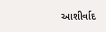આશીર્વાદ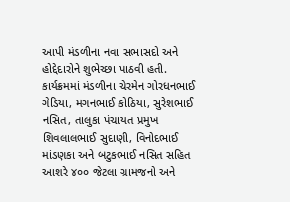આપી મંડળીના નવા સભાસદો અને હોદ્દેદારોને શુભેચ્છા પાઠવી હતી.
કાર્યક્રમમાં મંડળીના ચેરમેન ગોરધનભાઈ ગેડિયા, મગનભાઈ કોઠિયા, સુરેશભાઈ નસિત, તાલુકા પંચાયત પ્રમુખ શિવલાલભાઈ સુદાણી, વિનોદભાઈ માંડણકા અને બટુકભાઈ નસિત સહિત આશરે ૪૦૦ જેટલા ગ્રામજનો અને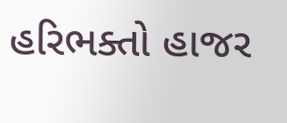હરિભક્તો હાજર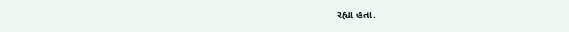રહ્યા હતા.